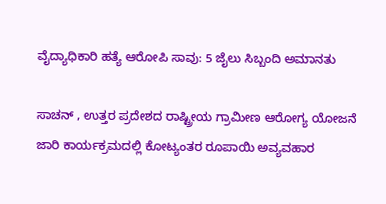ವೈದ್ಯಾಧಿಕಾರಿ ಹತ್ಯೆ ಆರೋಪಿ ಸಾವು: 5 ಜೈಲು ಸಿಬ್ಬಂದಿ ಅಮಾನತು

ಸಾಚನ್ , ಉತ್ತರ ಪ್ರದೇಶದ ರಾಷ್ಟ್ರೀಯ ಗ್ರಾಮೀಣ ಆರೋಗ್ಯ ಯೋಜನೆ ಜಾರಿ ಕಾರ್ಯಕ್ರಮದಲ್ಲಿ ಕೋಟ್ಯಂತರ ರೂಪಾಯಿ ಅವ್ಯವಹಾರ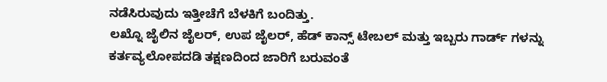ನಡೆಸಿರುವುದು ಇತ್ತೀಚೆಗೆ ಬೆಳಕಿಗೆ ಬಂದಿತ್ತು.
ಲಖ್ನೊ ಜೈಲಿನ ಜೈಲರ್, ಉಪ ಜೈಲರ್, ಹೆಡ್ ಕಾನ್ಸ್ ಟೇಬಲ್ ಮತ್ತು ಇಬ್ಬರು ಗಾರ್ಡ್ ಗಳನ್ನು ಕರ್ತವ್ಯಲೋಪದಡಿ ತಕ್ಷಣದಿಂದ ಜಾರಿಗೆ ಬರುವಂತೆ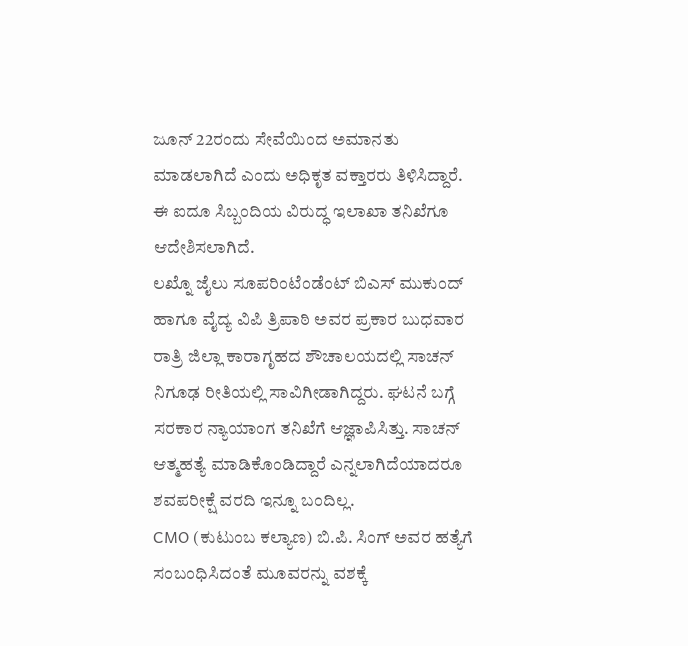ಜೂನ್ 22ರಂದು ಸೇವೆಯಿಂದ ಅಮಾನತು ಮಾಡಲಾಗಿದೆ ಎಂದು ಅಧಿಕೃತ ವಕ್ತಾರರು ತಿಳಿಸಿದ್ದಾರೆ. ಈ ಐದೂ ಸಿಬ್ಬಂದಿಯ ವಿರುದ್ಧ ಇಲಾಖಾ ತನಿಖೆಗೂ ಆದೇಶಿಸಲಾಗಿದೆ.
ಲಖ್ನೊ ಜೈಲು ಸೂಪರಿಂಟೆಂಡೆಂಟ್ ಬಿಎಸ್ ಮುಕುಂದ್ ಹಾಗೂ ವೈದ್ಯ ವಿಪಿ ತ್ರಿಪಾಠಿ ಅವರ ಪ್ರಕಾರ ಬುಧವಾರ ರಾತ್ರಿ ಜಿಲ್ಲಾ ಕಾರಾಗೃಹದ ಶೌಚಾಲಯದಲ್ಲಿ ಸಾಚನ್ ನಿಗೂಢ ರೀತಿಯಲ್ಲಿ ಸಾವಿಗೀಡಾಗಿದ್ದರು. ಘಟನೆ ಬಗ್ಗೆ ಸರಕಾರ ನ್ಯಾಯಾಂಗ ತನಿಖೆಗೆ ಆಜ್ಞಾಪಿಸಿತ್ತು. ಸಾಚನ್ ಆತ್ಮಹತ್ಯೆ ಮಾಡಿಕೊಂಡಿದ್ದಾರೆ ಎನ್ನಲಾಗಿದೆಯಾದರೂ ಶವಪರೀಕ್ಷೆ ವರದಿ ಇನ್ನೂ ಬಂದಿಲ್ಲ.
CMO (ಕುಟುಂಬ ಕಲ್ಯಾಣ) ಬಿ.ಪಿ. ಸಿಂಗ್ ಅವರ ಹತ್ಯೆಗೆ ಸಂಬಂಧಿಸಿದಂತೆ ಮೂವರನ್ನು ವಶಕ್ಕೆ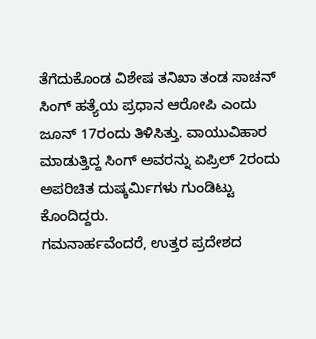ತೆಗೆದುಕೊಂಡ ವಿಶೇಷ ತನಿಖಾ ತಂಡ ಸಾಚನ್ ಸಿಂಗ್ ಹತ್ಯೆಯ ಪ್ರಧಾನ ಆರೋಪಿ ಎಂದು ಜೂನ್ 17ರಂದು ತಿಳಿಸಿತ್ತು. ವಾಯುವಿಹಾರ ಮಾಡುತ್ತಿದ್ದ ಸಿಂಗ್ ಅವರನ್ನು ಏಪ್ರಿಲ್ 2ರಂದು ಅಪರಿಚಿತ ದುಷ್ಕರ್ಮಿಗಳು ಗುಂಡಿಟ್ಟು ಕೊಂದಿದ್ದರು.
ಗಮನಾರ್ಹವೆಂದರೆ, ಉತ್ತರ ಪ್ರದೇಶದ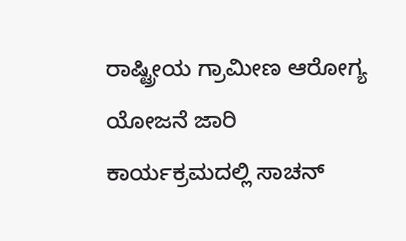ರಾಷ್ಟ್ರೀಯ ಗ್ರಾಮೀಣ ಆರೋಗ್ಯ ಯೋಜನೆ ಜಾರಿ ಕಾರ್ಯಕ್ರಮದಲ್ಲಿ ಸಾಚನ್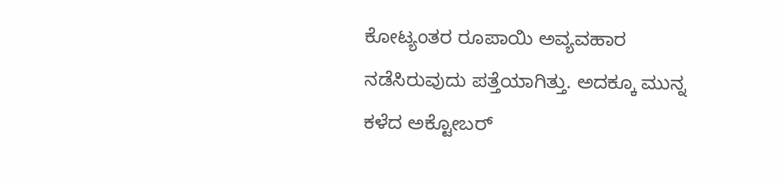ಕೋಟ್ಯಂತರ ರೂಪಾಯಿ ಅವ್ಯವಹಾರ ನಡೆಸಿರುವುದು ಪತ್ತೆಯಾಗಿತ್ತು. ಅದಕ್ಕೂ ಮುನ್ನ ಕಳೆದ ಅಕ್ಟೋಬರ್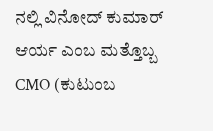ನಲ್ಲಿ ವಿನೋದ್ ಕುಮಾರ್ ಆರ್ಯ ಎಂಬ ಮತ್ತೊಬ್ಬ CMO (ಕುಟುಂಬ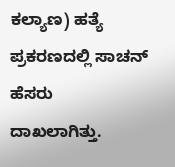ಕಲ್ಯಾಣ) ಹತ್ಯೆ ಪ್ರಕರಣದಲ್ಲಿ ಸಾಚನ್ ಹೆಸರು ದಾಖಲಾಗಿತ್ತು.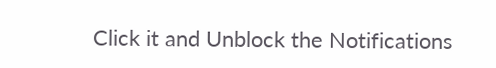Click it and Unblock the Notifications